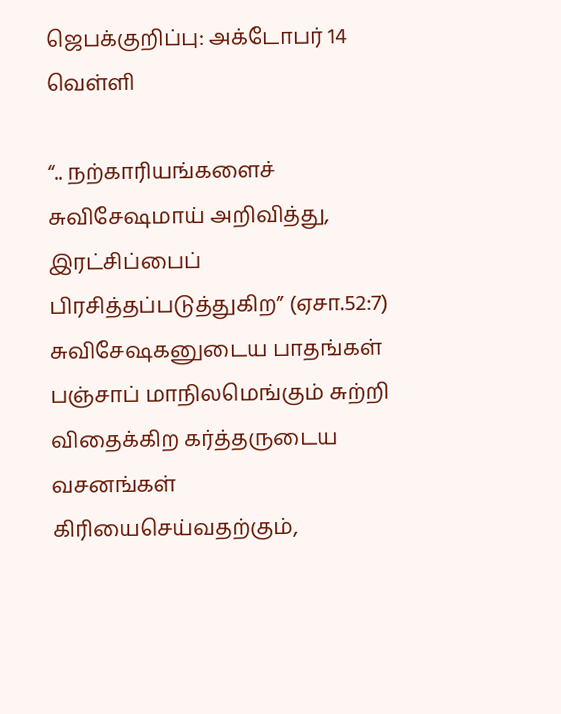ஜெபக்குறிப்பு: அக்டோபர் 14 வெள்ளி

“.. நற்காரியங்களைச் சுவிசேஷமாய் அறிவித்து, இரட்சிப்பைப் பிரசித்தப்படுத்துகிற” (ஏசா.52:7) சுவிசேஷகனுடைய பாதங்கள் பஞ்சாப் மாநிலமெங்கும் சுற்றி விதைக்கிற கர்த்தருடைய வசனங்கள் கிரியைசெய்வதற்கும்,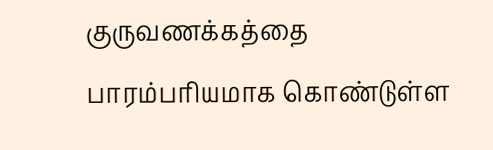குருவணக்கத்தை பாரம்பரியமாக கொண்டுள்ள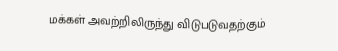மக்கள் அவற்றிலிருந்து விடுபடுவதற்கும்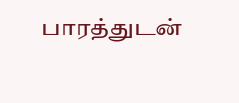பாரத்துடன்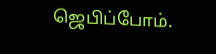ஜெபிப்போம்.